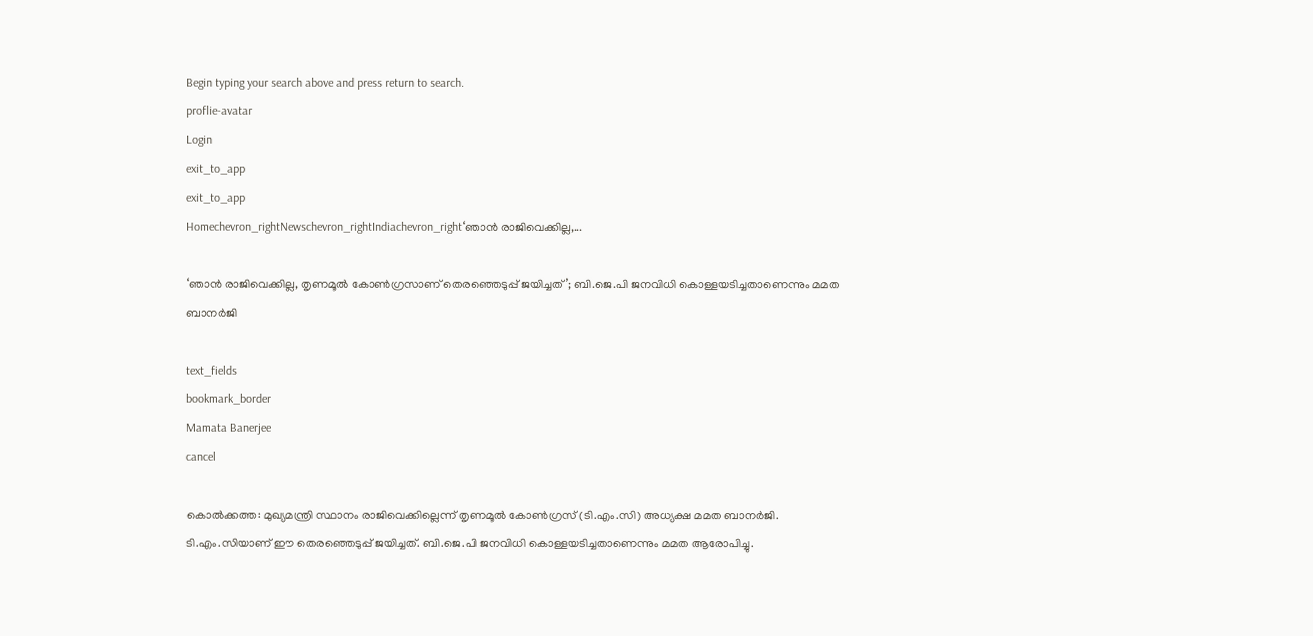Begin typing your search above and press return to search.
proflie-avatar
Login
exit_to_app
exit_to_app
Homechevron_rightNewschevron_rightIndiachevron_right‘ഞാൻ രാജിവെക്കില്ല,...

‘ഞാൻ രാജിവെക്കില്ല, തൃണമൂൽ കോൺഗ്രസാണ് തെരഞ്ഞെടുപ്പ് ജയിച്ചത്’; ബി.ജെ.പി ജനവിധി കൊള്ളയടിച്ചതാണെന്നും മമത ബാനർജി

text_fields
bookmark_border
Mamata Banerjee
cancel

കൊൽക്കത്ത: മുഖ്യമന്ത്രി സ്ഥാനം രാജിവെക്കില്ലെന്ന് തൃണമൂൽ കോൺഗ്രസ് (ടി.എം.സി) അധ്യക്ഷ മമത ബാനർജി. ടി.എം.സിയാണ് ഈ തെരഞ്ഞെടുപ്പ് ജയിച്ചത്. ബി.ജെ.പി ജനവിധി കൊള്ളയടിച്ചതാണെന്നും മമത ആരോപിച്ചു.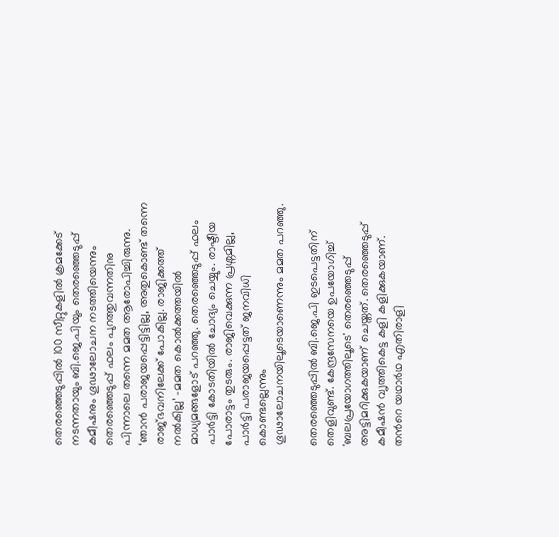തെരഞ്ഞെടുപ്പിൽ 100 സീറ്റുകളിൽ ക്രമക്കേട് നടന്നതായും ബി.ജെ.പിയും തെരഞ്ഞെടുപ്പ് കമീഷനും ഗൂഢാലോചന നടത്തിയെന്നും തെരഞ്ഞെടുപ്പ് ഫലം പുറത്തുവന്നതിനു പിന്നാലെ തന്നെ മമത ആരോപിച്ചിരുന്നു. ‘ഞാൻ പരാജയപ്പെട്ടിട്ടില്ല, അതുകൊണ്ട് തന്നെ രാജ്ഭവനിലേക്ക് പോകില്ല. രാജിക്കത്ത് നൽകില്ല’ -മമത കൊൽക്കത്തയിൽ മാധ്യമങ്ങളോട് പറഞ്ഞു. തെരഞ്ഞെടുപ്പ് ഫലം പാർട്ടി കോടതിയിൽ ചോദ്യം ചെയ്യും. രാഷ്ടീയ പോരാട്ടം തുടരും. രാജിവെക്കുന്ന പ്രശ്നമില്ല, പാർട്ടി പരാജയപ്പെട്ടത് ജനവിധി കൊണ്ടല്ലെന്നും ഗൂഢാലോചനയിലൂടെയാണെന്നും മമത പറഞ്ഞു.

തെരഞ്ഞെടുപ്പിൽ ബി.ജെ.പി ഇടപെട്ടതിന് തെളിവുണ്ട്. കേന്ദ്രസേനയെ ഉപയോഗിച്ച് 'ബലപ്രയോഗത്തിലൂടെ' തെരഞ്ഞെടുപ്പ് അട്ടിമറിക്കുകയാണ് ചെയ്തത്. തെരഞ്ഞെടുപ്പ് കമീഷൻ വ‍ൃത്തികെട്ട കളി കളിക്കുകയാണ്. തന്‍റെ യഥാർഥ എതിരാളി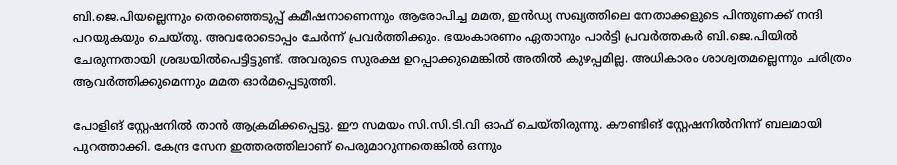ബി.ജെ.പിയല്ലെന്നും തെരഞ്ഞെടുപ്പ് കമീഷനാണെന്നും ആരോപിച്ച മമത, ഇൻഡ്യ സഖ്യത്തിലെ നേതാക്കളുടെ പിന്തുണക്ക് നന്ദി പറയുകയും ചെയ്തു. അവരോടൊപ്പം ചേർന്ന് പ്രവർത്തിക്കും. ഭയംകാരണം ഏതാനും പാർട്ടി പ്രവർത്തകർ ബി.ജെ.പിയിൽ ചേരുന്നതായി ശ്രദ്ധയിൽപെട്ടിട്ടുണ്ട്. അവരുടെ സുരക്ഷ ഉറപ്പാക്കുമെങ്കിൽ അതിൽ കുഴപ്പമില്ല. അധികാരം ശാശ്വതമല്ലെന്നും ചരിത്രം ആവർത്തിക്കുമെന്നും മമത ഓർമപ്പെടുത്തി.

പോളിങ് സ്റ്റേഷനിൽ താൻ ആക്രമിക്കപ്പെട്ടു. ഈ സമയം സി.സി.ടി.വി ഓഫ് ചെയ്തിരുന്നു. കൗണ്ടിങ് സ്റ്റേഷനിൽനിന്ന് ബലമായി പുറത്താക്കി. കേന്ദ്ര സേന ഇത്തരത്തിലാണ് പെരുമാറുന്നതെങ്കിൽ ഒന്നും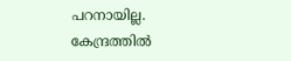പറനായില്ല. കേന്ദ്രത്തിൽ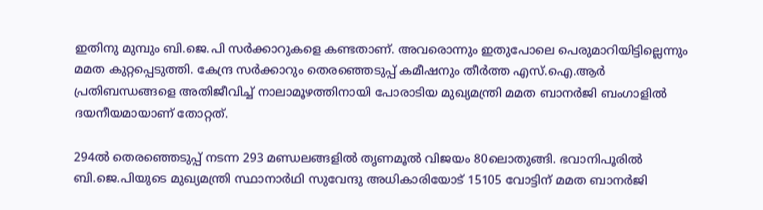ഇതിനു മുമ്പും ബി.ജെ.പി സർക്കാറുകളെ കണ്ടതാണ്. അവരൊന്നും ഇതുപോലെ പെരുമാറിയിട്ടില്ലെന്നും മമത കുറ്റപ്പെടുത്തി. കേന്ദ്ര സർക്കാറും തെരഞ്ഞെടുപ്പ് കമീഷനും തീർത്ത എസ്.ഐ.ആർ പ്രതിബന്ധങ്ങളെ അതിജീവിച്ച് നാലാമൂഴത്തിനായി പോരാടിയ മുഖ്യമന്ത്രി മമത ബാനർജി ബംഗാളിൽ ദയനീയമായാണ് തോറ്റത്.

294ൽ തെരഞ്ഞെടുപ്പ് നടന്ന 293 മണ്ഡലങ്ങളിൽ തൃണമൂൽ വിജയം 80ലൊതുങ്ങി. ഭവാനിപൂരിൽ ബി.ജെ.പിയുടെ മുഖ്യമന്ത്രി സ്ഥാനാർഥി സുവേന്ദു അധികാരിയോട് 15105 വോട്ടിന് മമത ബാനർജി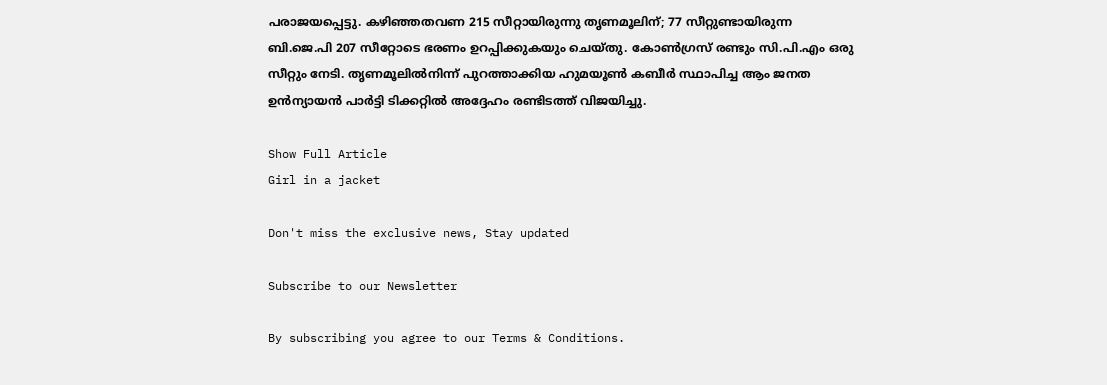പരാജയപ്പെട്ടു. കഴിഞ്ഞതവണ 215 സീറ്റായിരുന്നു തൃണമൂലിന്; 77 സീറ്റുണ്ടായിരുന്ന ബി.ജെ.പി 207 സീറ്റോടെ ഭരണം ഉറപ്പിക്കുകയും ചെയ്തു. കോൺഗ്രസ് രണ്ടും സി.പി.എം ഒരു സീറ്റും നേടി. തൃണമൂലിൽനിന്ന് പുറത്താക്കിയ ഹുമയൂൺ കബീർ സ്ഥാപിച്ച ആം ജനത ഉൻന്യായൻ പാർട്ടി ടിക്കറ്റിൽ അദ്ദേഹം രണ്ടിടത്ത് വിജയിച്ചു.

Show Full Article
Girl in a jacket

Don't miss the exclusive news, Stay updated

Subscribe to our Newsletter

By subscribing you agree to our Terms & Conditions.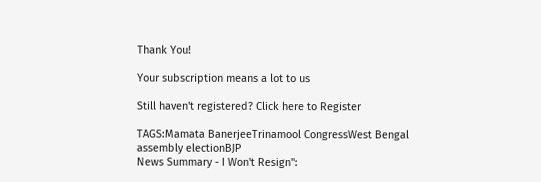Thank You!

Your subscription means a lot to us

Still haven't registered? Click here to Register

TAGS:Mamata BanerjeeTrinamool CongressWest Bengal assembly electionBJP
News Summary - I Won't Resign":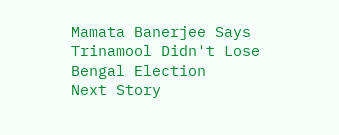Mamata Banerjee Says Trinamool Didn't Lose Bengal Election
Next Story